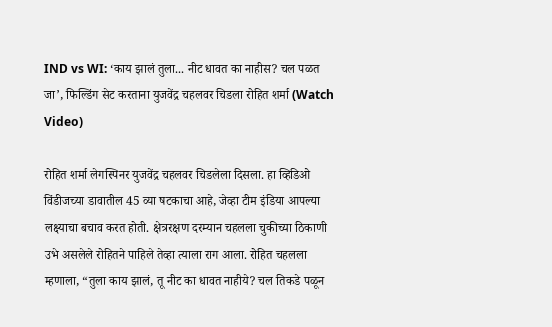IND vs WI: ‘काय झालं तुला... नीट धावत का नाहीस? चल पळत जा’, फिल्डिंग सेट करताना युजवेंद्र चहलवर चिडला रोहित शर्मा (Watch Video)

रोहित शर्मा लेगस्पिनर युजवेंद्र चहलवर चिडलेला दिसला. हा व्हिडिओ विंडीजच्या डावातील 45 व्या षटकाचा आहे, जेव्हा टीम इंडिया आपल्या लक्ष्याचा बचाव करत होती. क्षेत्ररक्षण दरम्यान चहलला चुकीच्या ठिकाणी उभे असलेले रोहितने पाहिले तेव्हा त्याला राग आला. रोहित चहलला म्हणाला, “तुला काय झालं, तू नीट का धावत नाहीये? चल तिकडे पळून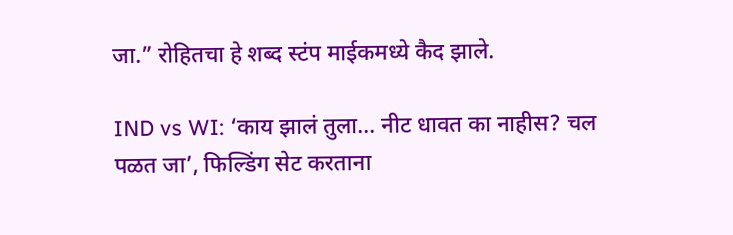जा.” रोहितचा हे शब्द स्टंप माईकमध्ये कैद झाले.

IND vs WI: ‘काय झालं तुला... नीट धावत का नाहीस? चल पळत जा’, फिल्डिंग सेट करताना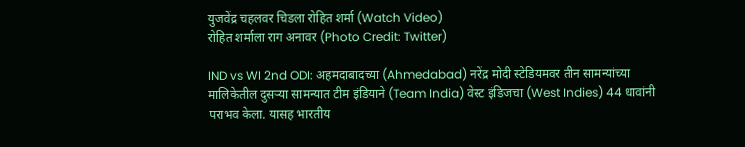युजवेंद्र चहलवर चिडला रोहित शर्मा (Watch Video)
रोहित शर्माला राग अनावर (Photo Credit: Twitter)

IND vs WI 2nd ODI: अहमदाबादच्या (Ahmedabad) नरेंद्र मोदी स्टेडियमवर तीन सामन्यांच्या मालिकेतील दुसऱ्या सामन्यात टीम इंडियाने (Team India) वेस्ट इंडिजचा (West Indies) 44 धावांनी पराभव केला. यासह भारतीय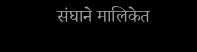संघाने मालिकेत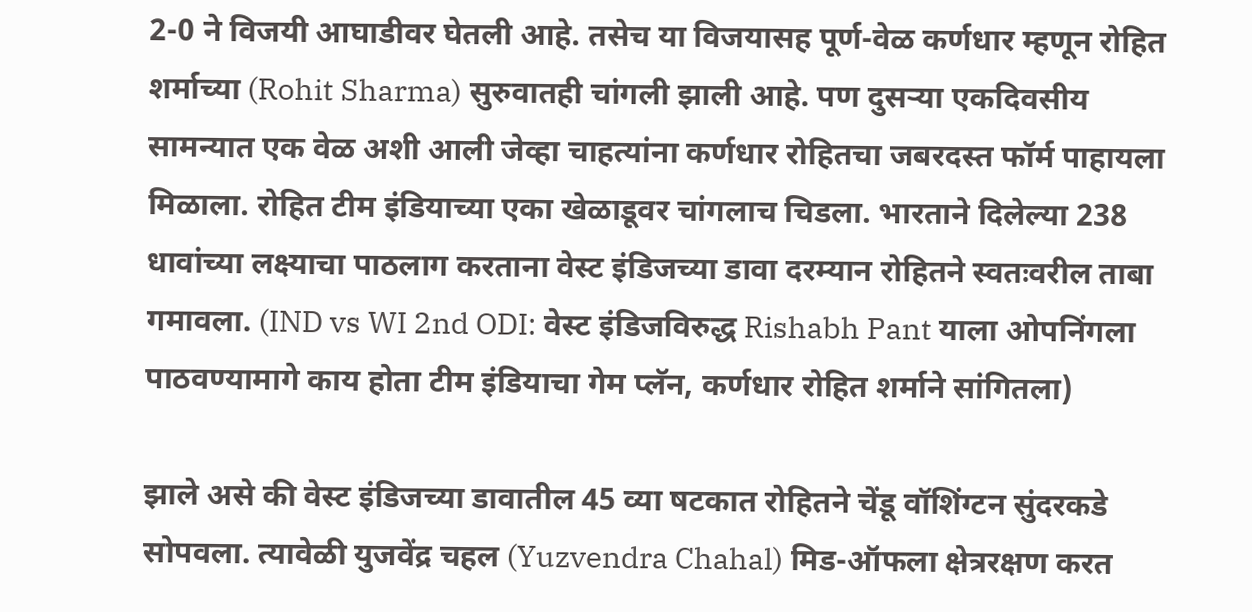2-0 ने विजयी आघाडीवर घेतली आहे. तसेच या विजयासह पूर्ण-वेळ कर्णधार म्हणून रोहित शर्माच्या (Rohit Sharma) सुरुवातही चांगली झाली आहे. पण दुसऱ्या एकदिवसीय सामन्यात एक वेळ अशी आली जेव्हा चाहत्यांना कर्णधार रोहितचा जबरदस्त फॉर्म पाहायला मिळाला. रोहित टीम इंडियाच्या एका खेळाडूवर चांगलाच चिडला. भारताने दिलेल्या 238 धावांच्या लक्ष्याचा पाठलाग करताना वेस्ट इंडिजच्या डावा दरम्यान रोहितने स्वतःवरील ताबा गमावला. (IND vs WI 2nd ODI: वेस्ट इंडिजविरुद्ध Rishabh Pant याला ओपनिंगला पाठवण्यामागे काय होता टीम इंडियाचा गेम प्लॅन, कर्णधार रोहित शर्माने सांगितला)

झाले असे की वेस्ट इंडिजच्या डावातील 45 व्या षटकात रोहितने चेंडू वॉशिंग्टन सुंदरकडे सोपवला. त्यावेळी युजवेंद्र चहल (Yuzvendra Chahal) मिड-ऑफला क्षेत्ररक्षण करत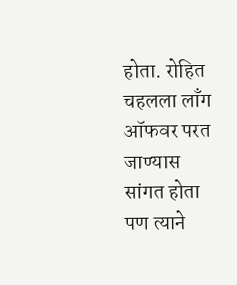होता. रोहित चहलला लाँग ऑफवर परत जाण्यास सांगत होता पण त्याने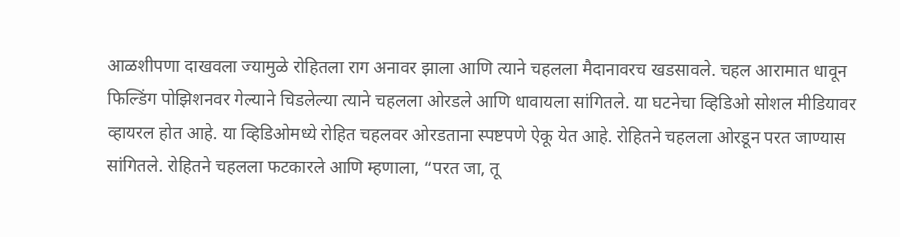आळशीपणा दाखवला ज्यामुळे रोहितला राग अनावर झाला आणि त्याने चहलला मैदानावरच खडसावले. चहल आरामात धावून फिल्डिंग पोझिशनवर गेल्याने चिडलेल्या त्याने चहलला ओरडले आणि धावायला सांगितले. या घटनेचा व्हिडिओ सोशल मीडियावर व्हायरल होत आहे. या व्हिडिओमध्ये रोहित चहलवर ओरडताना स्पष्टपणे ऐकू येत आहे. रोहितने चहलला ओरडून परत जाण्यास सांगितले. रोहितने चहलला फटकारले आणि म्हणाला, “परत जा, तू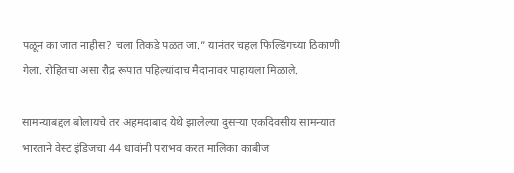पळून का जात नाहीस? चला तिकडे पळत जा.” यानंतर चहल फिल्डिंगच्या ठिकाणी गेला. रोहितचा असा रौद्र रूपात पहिल्यांदाच मैदानावर पाहायला मिळाले.

सामन्याबद्दल बोलायचे तर अहमदाबाद येथे झालेल्या दुसऱ्या एकदिवसीय सामन्यात भारताने वेस्ट इंडिजचा 44 धावांनी पराभव करत मालिका काबीज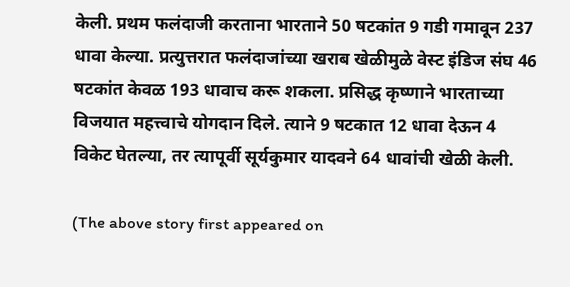केली. प्रथम फलंदाजी करताना भारताने 50 षटकांत 9 गडी गमावून 237 धावा केल्या. प्रत्युत्तरात फलंदाजांच्या खराब खेळीमुळे वेस्ट इंडिज संघ 46 षटकांत केवळ 193 धावाच करू शकला. प्रसिद्ध कृष्णाने भारताच्या विजयात महत्त्वाचे योगदान दिले. त्याने 9 षटकात 12 धावा देऊन 4 विकेट घेतल्या, तर त्यापूर्वी सूर्यकुमार यादवने 64 धावांची खेळी केली.

(The above story first appeared on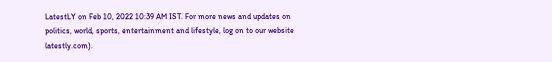LatestLY on Feb 10, 2022 10:39 AM IST. For more news and updates on politics, world, sports, entertainment and lifestyle, log on to our website latestly.com).